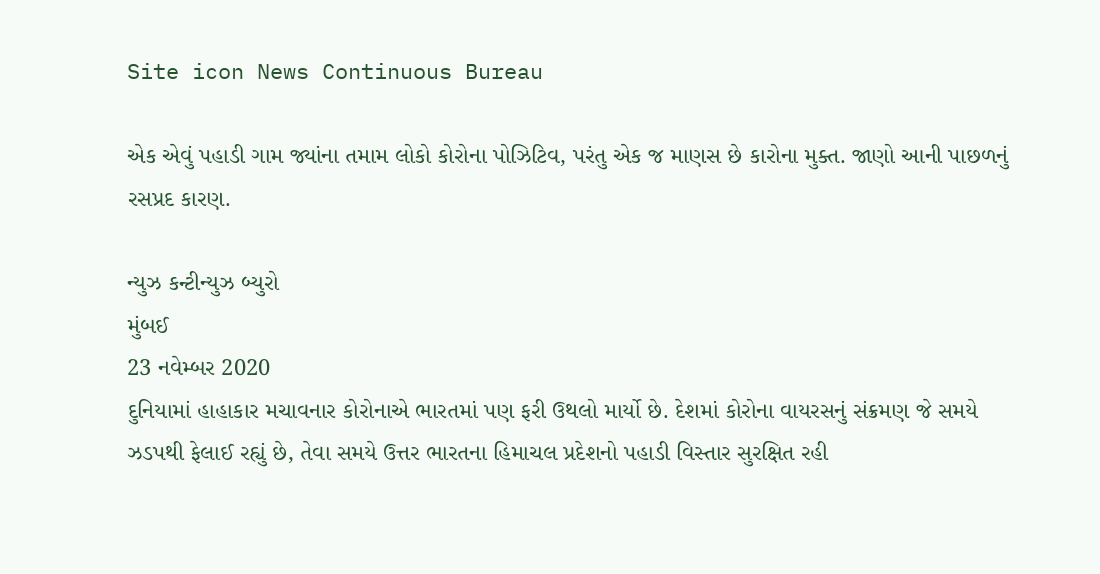Site icon News Continuous Bureau

એક એવું પહાડી ગામ જ્યાંના તમામ લોકો કોરોના પોઝિટિવ, પરંતુ એક જ માણસ છે કારોના મુક્ત. જાણો આની પાછળનું રસપ્રદ કારણ.

ન્યુઝ કન્ટીન્યુઝ બ્યુરો
મુંબઈ
23 નવેમ્બર 2020
દુનિયામાં હાહાકાર મચાવનાર કોરોનાએ ભારતમાં પણ ફરી ઉથલો માર્યો છે. દેશમાં કોરોના વાયરસનું સંક્રમણ જે સમયે ઝડપથી ફેલાઈ રહ્યું છે, તેવા સમયે ઉત્તર ભારતના હિમાચલ પ્રદેશનો પહાડી વિસ્તાર સુરક્ષિત રહી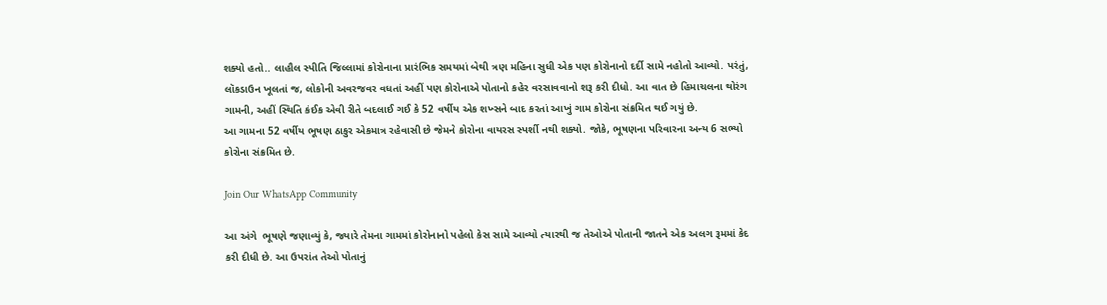શક્યો હતો.. લાહૌલ સ્પીતિ જિલ્લામાં કોરોનાના પ્રારંભિક સમયમાં બેથી ત્રણ મહિના સુધી એક પણ કોરોનાનો દર્દી સામે નહોતો આવ્યો. પરંતું, લૉકડાઉન ખૂલતાં જ, લોકોની અવરજવર વધતાં અહીં પણ કોરોનાએ પોતાનો કહેર વરસાવવાનો શરૂ કરી દીધો. આ વાત છે હિમાચલના થોરંગ ગામની, અહીં સ્થિતિ કંઈક એવી રીતે બદલાઈ ગઈ કે 52 વર્ષીય એક શખ્સને બાદ કરતાં આખું ગામ કોરોના સંક્રમિત થઈ ગયું છે.
આ ગામના 52 વર્ષીય ભૂષણ ઠાકુર એકમાત્ર રહેવાસી છે જેમને કોરોના વાયરસ સ્પર્શી નથી શક્યો. જોકે, ભૂષણના પરિવારના અન્ય 6 સભ્યો કોરોના સંક્રમિત છે.

Join Our WhatsApp Community

આ અંગે  ભૂષણે જણાવ્યું કે, જ્યારે તેમના ગામમાં કોરોનાનો પહેલો કેસ સામે આવ્યો ત્યારથી જ તેઓએ પોતાની જાતને એક અલગ રૂમમાં કેદ કરી દીધી છે. આ ઉપરાંત તેઓ પોતાનું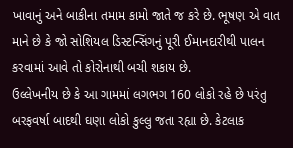ખાવાનું અને બાકીના તમામ કામો જાતે જ કરે છે. ભૂષણ એ વાત માને છે કે જો સોશિયલ ડિસ્ટન્સિંગનું પૂરી ઈમાનદારીથી પાલન કરવામાં આવે તો કોરોનાથી બચી શકાય છે.
ઉલ્લેખનીય છે કે આ ગામમાં લગભગ 160 લોકો રહે છે પરંતુ બરફવર્ષા બાદથી ઘણા લોકો કુલ્લુ જતા રહ્યા છે. કેટલાક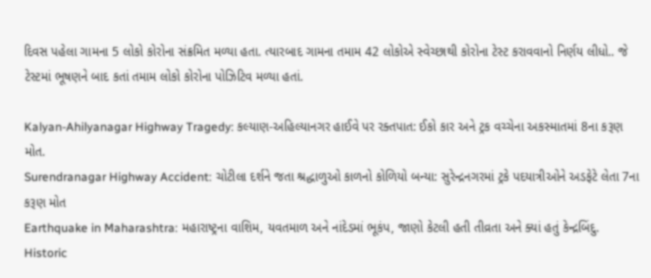દિવસ પહેલા ગામના 5 લોકો કોરોના સંક્રમિત મળ્યા હતા. ત્યારબાદ ગામના તમામ 42 લોકોએ સ્વેચ્છાથી કોરોના ટેસ્ટ કરાવવાનો નિર્ણય લીધો.. જે  ટેસ્ટમાં ભૂષણને બાદ કતાં તમામ લોકો કોરોના પોઝિટિવ મળ્યા હતાં.

Kalyan-Ahilyanagar Highway Tragedy: કલ્યાણ-અહિલ્યાનગર હાઈવે પર રક્તપાત: ઈકો કાર અને ટ્રક વચ્ચેના અકસ્માતમાં 8ના કરૂણ મોત.
Surendranagar Highway Accident: ચોટીલા દર્શને જતા શ્રદ્ધાળુઓ કાળનો કોળિયો બન્યા: સુરેન્દ્રનગરમાં ટ્રકે પદયાત્રીઓને અડફેટે લેતા 7ના કરૂણ મોત
Earthquake in Maharashtra: મહારાષ્ટ્રના વાશિમ, યવતમાળ અને નાંદેડમાં ભૂકંપ, જાણો કેટલી હતી તીવ્રતા અને ક્યાં હતું કેન્દ્રબિંદુ.
Historic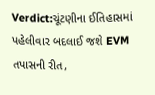Verdict:ચૂંટણીના ઈતિહાસમાં પહેલીવાર બદલાઈ જશે EVM તપાસની રીત,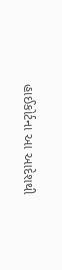હાઈકોર્ટના આ આદેશથી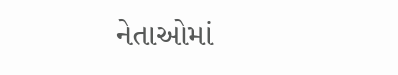નેતાઓમાં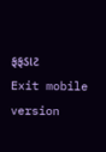ફફડાટ
Exit mobile version